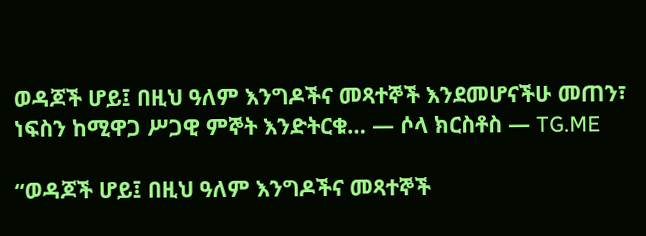ወዳጆች ሆይ፤ በዚህ ዓለም እንግዶችና መጻተኞች እንደመሆናችሁ መጠን፣ ነፍስን ከሚዋጋ ሥጋዊ ምኞት እንድትርቁ… — ሶላ ክርስቶስ — TG.ME

“ወዳጆች ሆይ፤ በዚህ ዓለም እንግዶችና መጻተኞች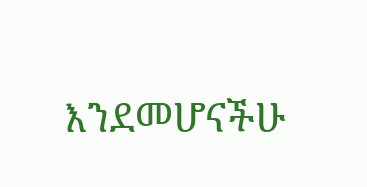እንደመሆናችሁ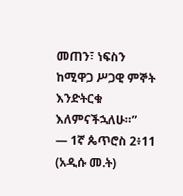መጠን፣ ነፍስን ከሚዋጋ ሥጋዊ ምኞት እንድትርቁ እለምናችኋለሁ።”
— 1ኛ ጴጥሮስ 2፥11 (አዲሱ መ.ት)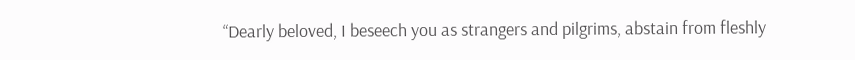“Dearly beloved, I beseech you as strangers and pilgrims, abstain from fleshly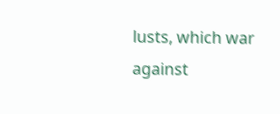lusts, which war against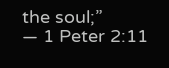the soul;”
— 1 Peter 2:11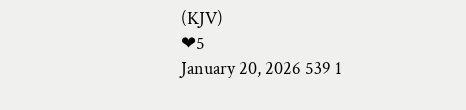(KJV)
❤5
January 20, 2026 539 1